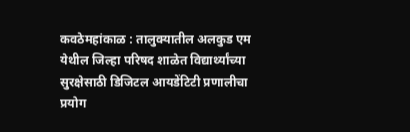कवठेमहांकाळ : तालुक्यातील अलकुड एम येथील जिल्हा परिषद शाळेत विद्यार्थ्यांच्या सुरक्षेसाठी डिजिटल आयडेंटिटी प्रणालीचा प्रयोग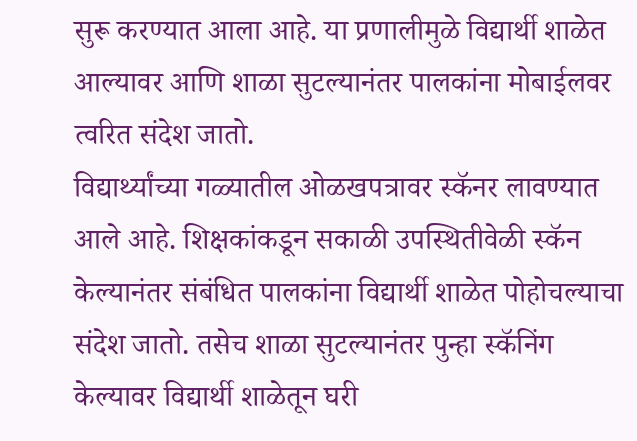सुरू करण्यात आला आहे. या प्रणालीमुळे विद्यार्थी शाळेत आल्यावर आणि शाळा सुटल्यानंतर पालकांना मोबाईलवर त्वरित संदेश जातो.
विद्यार्थ्यांच्या गळ्यातील ओळखपत्रावर स्कॅनर लावण्यात आले आहे. शिक्षकांकडून सकाळी उपस्थितीवेळी स्कॅन केल्यानंतर संबंधित पालकांना विद्यार्थी शाळेत पोहोचल्याचा संदेश जातो. तसेच शाळा सुटल्यानंतर पुन्हा स्कॅनिंग केल्यावर विद्यार्थी शाळेतून घरी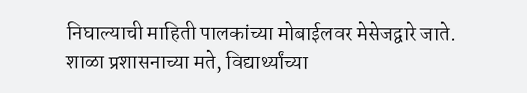निघाल्याची माहिती पालकांच्या मोबाईलवर मेसेजद्वारे जाते.
शाळा प्रशासनाच्या मते, विद्यार्थ्यांच्या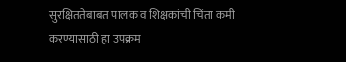सुरक्षिततेबाबत पालक व शिक्षकांची चिंता कमी करण्यासाठी हा उपक्रम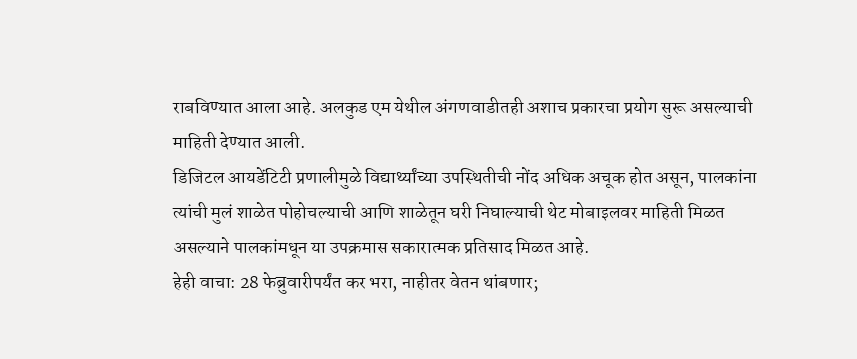राबविण्यात आला आहे. अलकुड एम येथील अंगणवाडीतही अशाच प्रकारचा प्रयोग सुरू असल्याची माहिती देण्यात आली.
डिजिटल आयडेंटिटी प्रणालीमुळे विद्यार्थ्यांच्या उपस्थितीची नोंद अधिक अचूक होत असून, पालकांना त्यांची मुलं शाळेत पोहोचल्याची आणि शाळेतून घरी निघाल्याची थेट मोबाइलवर माहिती मिळत असल्याने पालकांमधून या उपक्रमास सकारात्मक प्रतिसाद मिळत आहे.
हेही वाचा: 28 फेब्रुवारीपर्यंत कर भरा, नाहीतर वेतन थांबणार;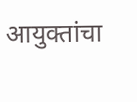आयुक्तांचा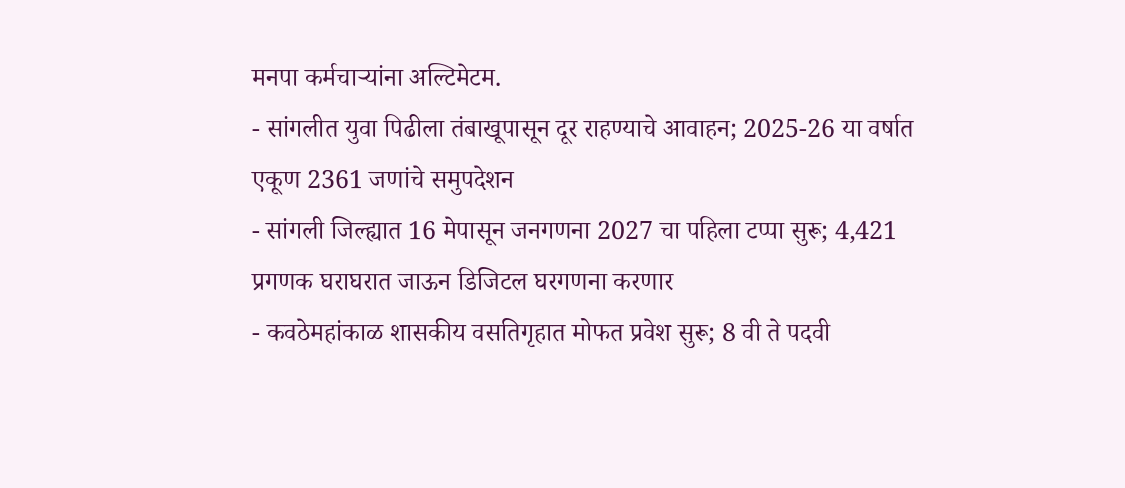मनपा कर्मचाऱ्यांना अल्टिमेटम.
- सांगलीत युवा पिढीला तंबाखूपासून दूर राहण्याचे आवाहन; 2025-26 या वर्षात एकूण 2361 जणांचे समुपदेशन
- सांगली जिल्ह्यात 16 मेपासून जनगणना 2027 चा पहिला टप्पा सुरू; 4,421 प्रगणक घराघरात जाऊन डिजिटल घरगणना करणार
- कवठेमहांकाळ शासकीय वसतिगृहात मोफत प्रवेश सुरू; 8 वी ते पदवी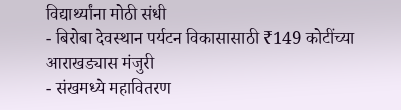विद्यार्थ्यांना मोठी संधी
- बिरोबा देवस्थान पर्यटन विकासासाठी ₹149 कोटींच्या आराखड्यास मंजुरी
- संखमध्ये महावितरण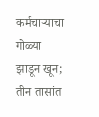कर्मचाऱ्याचा गोळ्या झाडून खून; तीन तासांत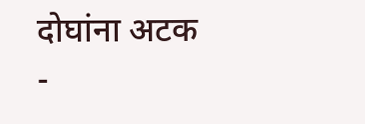दोघांना अटक
-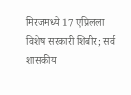मिरजमध्ये 17 एप्रिलला विशेष सरकारी शिबीर; सर्व शासकीय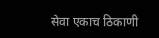सेवा एकाच ठिकाणी